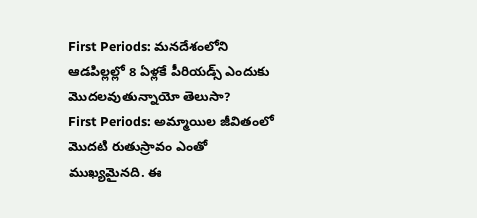First Periods: మనదేశంలోని ఆడపిల్లల్లో 8 ఏళ్లకే పీరియడ్స్ ఎందుకు మొదలవుతున్నాయో తెలుసా?
First Periods: అమ్మాయిల జీవితంలో మొదటి రుతుస్రావం ఎంతో ముఖ్యమైనది. ఈ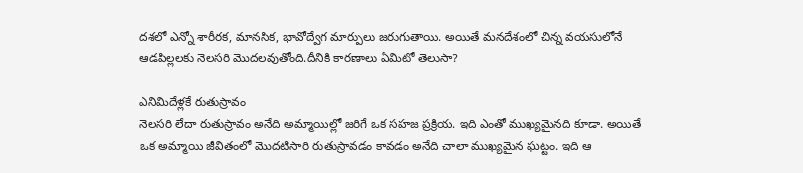దశలో ఎన్నో శారీరక, మానసిక, భావోద్వేగ మార్పులు జరుగుతాయి. అయితే మనదేశంలో చిన్న వయసులోనే ఆడపిల్లలకు నెలసరి మొదలవుతోంది.దీనికి కారణాలు ఏమిటో తెలుసా?

ఎనిమిదేళ్లకే రుతుస్రావం
నెలసరి లేదా రుతుస్రావం అనేది అమ్మాయిల్లో జరిగే ఒక సహజ ప్రక్రియ. ఇది ఎంతో ముఖ్యమైనది కూడా. అయితే ఒక అమ్మాయి జీవితంలో మొదటిసారి రుతుస్రావడం కావడం అనేది చాలా ముఖ్యమైన ఘట్టం. ఇది ఆ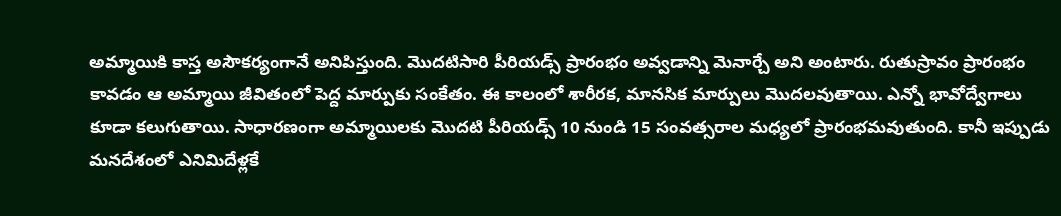అమ్మాయికి కాస్త అసౌకర్యంగానే అనిపిస్తుంది. మొదటిసారి పీరియడ్స్ ప్రారంభం అవ్వడాన్ని మెనార్చే అని అంటారు. రుతుస్రావం ప్రారంభం కావడం ఆ అమ్మాయి జీవితంలో పెద్ద మార్పుకు సంకేతం. ఈ కాలంలో శారీరక, మానసిక మార్పులు మొదలవుతాయి. ఎన్నో భావోద్వేగాలు కూడా కలుగుతాయి. సాధారణంగా అమ్మాయిలకు మొదటి పీరియడ్స్ 10 నుండి 15 సంవత్సరాల మధ్యలో ప్రారంభమవుతుంది. కానీ ఇప్పుడు మనదేశంలో ఎనిమిదేళ్లకే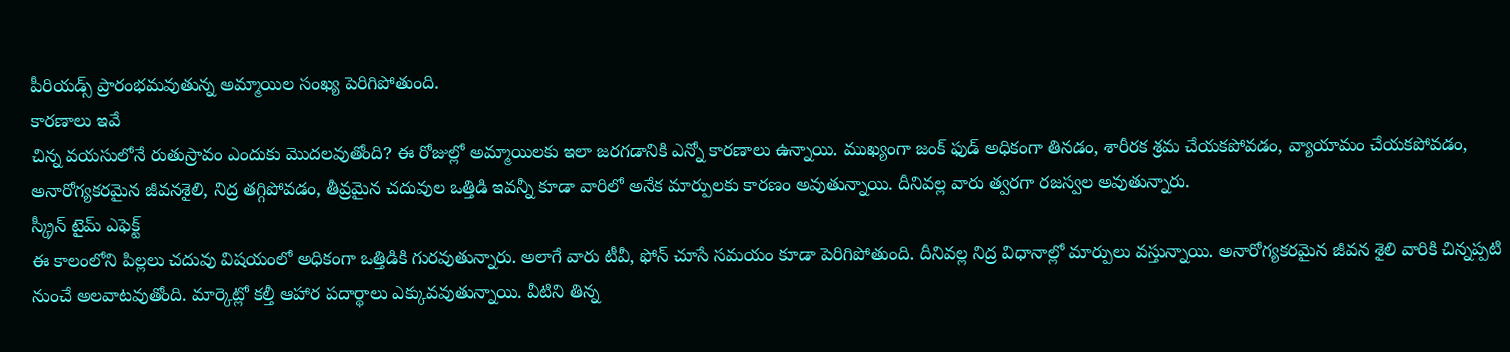పీరియడ్స్ ప్రారంభమవుతున్న అమ్మాయిల సంఖ్య పెరిగిపోతుంది.
కారణాలు ఇవే
చిన్న వయసులోనే రుతుస్రావం ఎందుకు మొదలవుతోంది? ఈ రోజుల్లో అమ్మాయిలకు ఇలా జరగడానికి ఎన్నో కారణాలు ఉన్నాయి. ముఖ్యంగా జంక్ ఫుడ్ అధికంగా తినడం, శారీరక శ్రమ చేయకపోవడం, వ్యాయామం చేయకపోవడం, అనారోగ్యకరమైన జీవనశైలి, నిద్ర తగ్గిపోవడం, తీవ్రమైన చదువుల ఒత్తిడి ఇవన్నీ కూడా వారిలో అనేక మార్పులకు కారణం అవుతున్నాయి. దీనివల్ల వారు త్వరగా రజస్వల అవుతున్నారు.
స్క్రీన్ టైమ్ ఎఫెక్ట్
ఈ కాలంలోని పిల్లలు చదువు విషయంలో అధికంగా ఒత్తిడికి గురవుతున్నారు. అలాగే వారు టీవీ, ఫోన్ చూసే సమయం కూడా పెరిగిపోతుంది. దీనివల్ల నిద్ర విధానాల్లో మార్పులు వస్తున్నాయి. అనారోగ్యకరమైన జీవన శైలి వారికి చిన్నప్పటి నుంచే అలవాటవుతోంది. మార్కెట్లో కల్తీ ఆహార పదార్థాలు ఎక్కువవుతున్నాయి. వీటిని తిన్న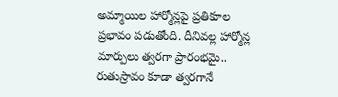అమ్మాయిల హార్మోన్లపై ప్రతికూల ప్రభావం పడుతోంది. దీనివల్ల హార్మోన్ల మార్పులు త్వరగా ప్రారంభమై.. రుతుస్రావం కూడా త్వరగానే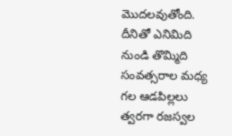మొదలవుతోంది. దీనితో ఎనిమిది నుండి తొమ్మిది సంవత్సరాల మధ్య గల ఆడపిల్లలు త్వరగా రజస్వల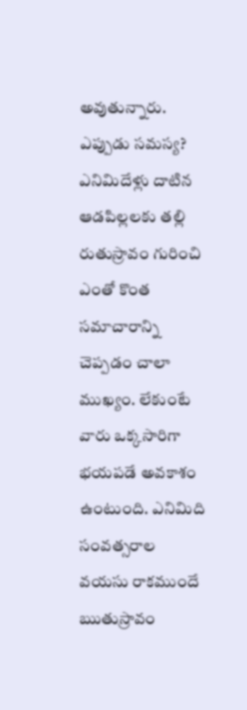అవుతున్నారు.
ఎప్పుడు సమస్య?
ఎనిమిదేళ్లు దాటిన ఆడపిల్లలకు తల్లి రుతుస్రావం గురించి ఎంతో కొంత సమాచారాన్ని చెప్పడం చాలా ముఖ్యం. లేకుంటే వారు ఒక్కసారిగా భయపడే అవకాశం ఉంటుంది. ఎనిమిది సంవత్సరాల వయసు రాకముందే ఋతుస్రావం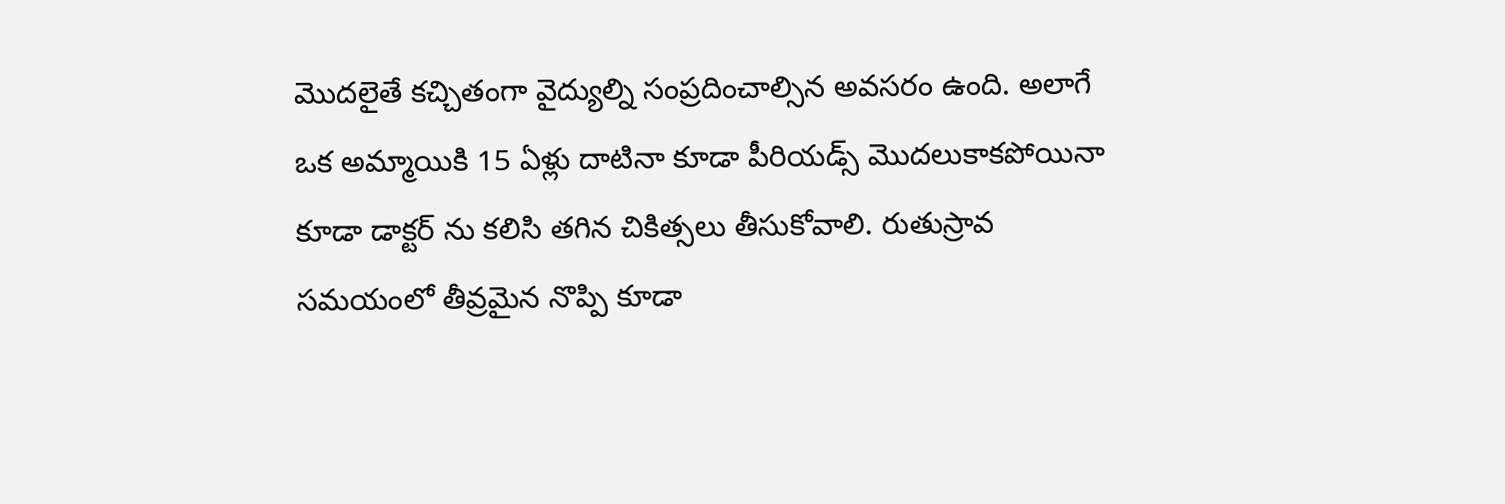మొదలైతే కచ్చితంగా వైద్యుల్ని సంప్రదించాల్సిన అవసరం ఉంది. అలాగే ఒక అమ్మాయికి 15 ఏళ్లు దాటినా కూడా పీరియడ్స్ మొదలుకాకపోయినా కూడా డాక్టర్ ను కలిసి తగిన చికిత్సలు తీసుకోవాలి. రుతుస్రావ సమయంలో తీవ్రమైన నొప్పి కూడా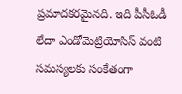ప్రమాదకరమైనది. ఇది పీసీఓడీ లేదా ఎండోమెట్రియోసిస్ వంటి సమస్యలకు సంకేతంగా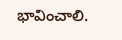భావించాలి.